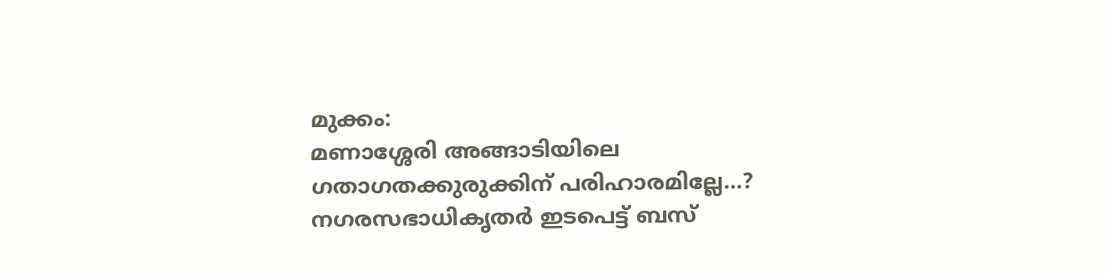മുക്കം:
മണാശ്ശേരി അങ്ങാടിയിലെ ഗതാഗതക്കുരുക്കിന് പരിഹാരമില്ലേ…? നഗരസഭാധികൃതർ ഇടപെട്ട് ബസ്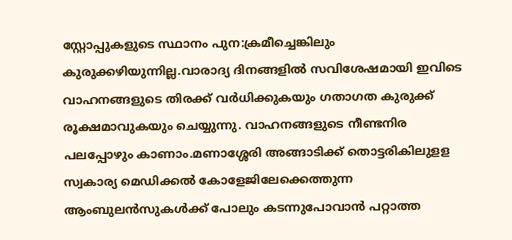സ്റ്റോപ്പുകളുടെ സ്ഥാനം പുന:ക്രമീച്ചെങ്കിലും കുരുക്കഴിയുന്നില്ല.വാരാദ്യ ദിനങ്ങളിൽ സവിശേഷമായി ഇവിടെ വാഹനങ്ങളുടെ തിരക്ക് വർധിക്കുകയും ഗതാഗത കുരുക്ക് രൂക്ഷമാവുകയും ചെയ്യുന്നു. വാഹനങ്ങളുടെ നീണ്ടനിര പലപ്പോഴും കാണാം.മണാശ്ശേരി അങ്ങാടിക്ക് തൊട്ടരികിലുളള സ്വകാര്യ മെഡിക്കൽ കോളേജിലേക്കെത്തുന്ന ആംബുലൻസുകൾക്ക് പോലും കടന്നുപോവാൻ പറ്റാത്ത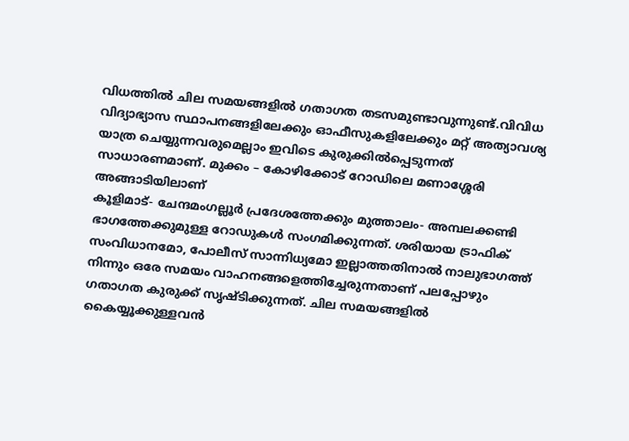വിധത്തിൽ ചില സമയങ്ങളിൽ ഗതാഗത തടസമുണ്ടാവുന്നുണ്ട്.വിവിധ വിദ്യാഭ്യാസ സ്ഥാപനങ്ങളിലേക്കും ഓഫീസുകളിലേക്കും മറ്റ് അത്യാവശ്യ യാത്ര ചെയ്യുന്നവരുമെല്ലാം ഇവിടെ കുരുക്കിൽപ്പെടുന്നത് സാധാരണമാണ്. മുക്കം – കോഴിക്കോട് റോഡിലെ മണാശ്ശേരി അങ്ങാടിയിലാണ്
കൂളിമാട്- ചേന്ദമംഗല്ലൂർ പ്രദേശത്തേക്കും മുത്താലം- അമ്പലക്കണ്ടി ഭാഗത്തേക്കുമുള്ള റോഡുകൾ സംഗമിക്കുന്നത്. ശരിയായ ട്രാഫിക് സംവിധാനമോ, പോലീസ് സാന്നിധ്യമോ ഇല്ലാത്തതിനാൽ നാലുഭാഗത്ത് നിന്നും ഒരേ സമയം വാഹനങ്ങളെത്തിച്ചേരുന്നതാണ് പലപ്പോഴും ഗതാഗത കുരുക്ക് സൃഷ്ടിക്കുന്നത്. ചില സമയങ്ങളിൽ കൈയ്യൂക്കുള്ളവൻ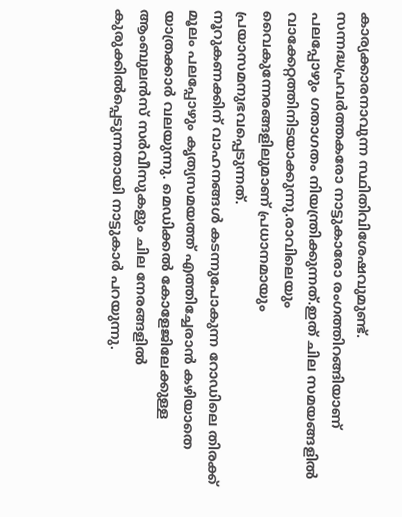കാര്യക്കാരനാവുന്ന സ്ഥിതിവിശേഷവുമുണ്ട്.
സന്നദ്ധപ്രവർത്തകരോ നാട്ടുകാരോ രംഗത്തിറങ്ങിയാണ് പലപ്പോഴും ഗതാഗതം നിയന്ത്രിക്കുന്നത്.ഇത് ചില സമയങ്ങളിൽ വാക്കേറ്റത്തിനിടയാക്കുന്നു.രാവിലെയും വൈകുന്നേരങ്ങളിലുമാണ് പ്രധാനമായും പ്രയാസമനുഭവപ്പെടുന്നത്.
നൂറുകണക്കിന് വാഹനങ്ങൾ കടന്നുപോകുന്ന റോഡിലെ തിരക്ക് മൂലം പലപ്പോഴും കൃത്യസമയത്ത് എത്തിച്ചേരാൻ കഴിയാതെ യാത്രക്കാർ വലയുന്നു. മെഡിക്കൽ കോളേജിലേക്കുള്ള ആംബുലൻസ് സർവീസുകളും ചില നേരങ്ങളിൽ കുരുക്കിൽപ്പെടുന്നതായി നാട്ടുകാർ പറയുന്നു.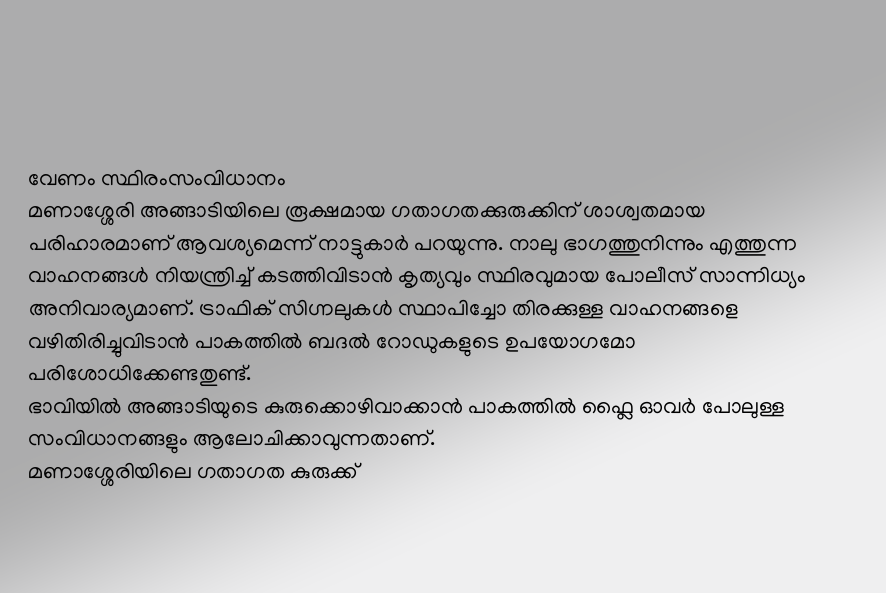വേണം സ്ഥിരംസംവിധാനം
മണാശ്ശേരി അങ്ങാടിയിലെ രൂക്ഷമായ ഗതാഗതക്കുരുക്കിന് ശാശ്വതമായ പരിഹാരമാണ് ആവശ്യമെന്ന് നാട്ടുകാർ പറയുന്നു. നാലു ഭാഗത്തുനിന്നും എത്തുന്ന വാഹനങ്ങൾ നിയന്ത്രിച്ച് കടത്തിവിടാൻ കൃത്യവും സ്ഥിരവുമായ പോലീസ് സാന്നിധ്യം അനിവാര്യമാണ്. ട്രാഫിക് സിഗ്നലുകൾ സ്ഥാപിച്ചോ തിരക്കുള്ള വാഹനങ്ങളെ വഴിതിരിച്ചുവിടാൻ പാകത്തിൽ ബദൽ റോഡുകളുടെ ഉപയോഗമോ പരിശോധിക്കേണ്ടതുണ്ട്.
ഭാവിയിൽ അങ്ങാടിയുടെ കുരുക്കൊഴിവാക്കാൻ പാകത്തിൽ ഫ്ലൈ ഓവർ പോലുള്ള സംവിധാനങ്ങളും ആലോചിക്കാവുന്നതാണ്.
മണാശ്ശേരിയിലെ ഗതാഗത കുരുക്ക്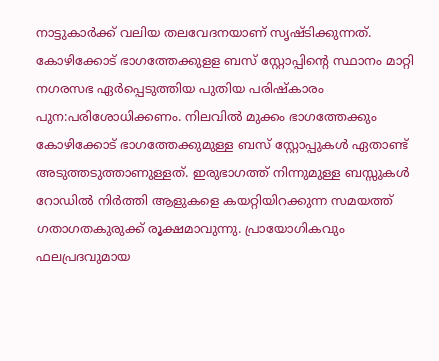നാട്ടുകാർക്ക് വലിയ തലവേദനയാണ് സൃഷ്ടിക്കുന്നത്.
കോഴിക്കോട് ഭാഗത്തേക്കുളള ബസ് സ്റ്റോപ്പിന്റെ സ്ഥാനം മാറ്റി നഗരസഭ ഏർപ്പെടുത്തിയ പുതിയ പരിഷ്കാരം പുന:പരിശോധിക്കണം. നിലവിൽ മുക്കം ഭാഗത്തേക്കും കോഴിക്കോട് ഭാഗത്തേക്കുമുള്ള ബസ് സ്റ്റോപ്പുകൾ ഏതാണ്ട് അടുത്തടുത്താണുള്ളത്. ഇരുഭാഗത്ത് നിന്നുമുള്ള ബസ്സുകൾ റോഡിൽ നിർത്തി ആളുകളെ കയറ്റിയിറക്കുന്ന സമയത്ത് ഗതാഗതകുരുക്ക് രൂക്ഷമാവുന്നു. പ്രായോഗികവും ഫലപ്രദവുമായ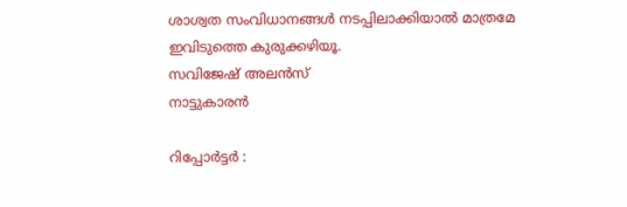ശാശ്വത സംവിധാനങ്ങൾ നടപ്പിലാക്കിയാൽ മാത്രമേ ഇവിടുത്തെ കുരുക്കഴിയൂ.
സവിജേഷ് അലൻസ്
നാട്ടുകാരൻ

റിപ്പോർട്ടർ :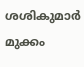ശശികുമാർ മുക്കം